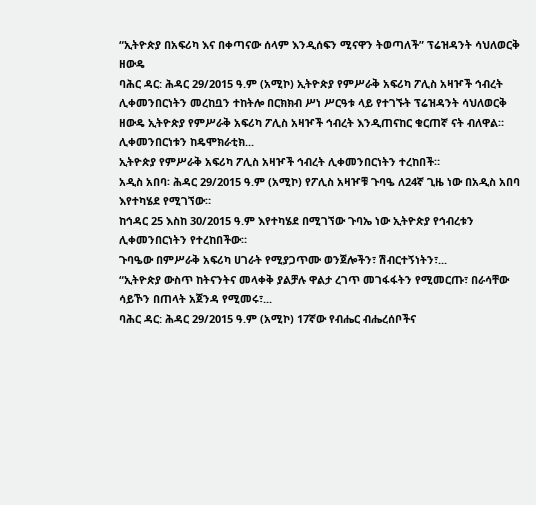“ኢትዮጵያ በአፍሪካ እና በቀጣናው ሰላም እንዲሰፍን ሚናዋን ትወጣለች” ፕሬዝዳንት ሳህለወርቅ ዘውዴ
ባሕር ዳር: ሕዳር 29/2015 ዓ.ም (አሚኮ) ኢትዮጵያ የምሥራቅ አፍሪካ ፖሊስ አዛዦች ኅብረት ሊቀመንበርነትን መረከቧን ተከትሎ በርክክብ ሥነ ሥርዓቱ ላይ የተገኙት ፕሬዝዳንት ሳህለወርቅ ዘውዴ ኢትዮጵያ የምሥራቅ አፍሪካ ፖሊስ አዛዦች ኅብረት እንዲጠናከር ቁርጠኛ ናት ብለዋል።
ሊቀመንበርነቱን ከዴሞክራቲክ...
ኢትዮጵያ የምሥራቅ አፍሪካ ፖሊስ አዛዦች ኅብረት ሊቀመንበርነትን ተረከበች።
አዲስ አበባ፡ ሕዳር 29/2015 ዓ.ም (አሚኮ) የፖሊስ አዛዦቹ ጉባዔ ለ24ኛ ጊዜ ነው በአዲስ አበባ እየተካሄደ የሚገኘው።
ከኅዳር 25 እስከ 30/2015 ዓ.ም እየተካሄደ በሚገኘው ጉባኤ ነው ኢትዮጵያ የኅብረቱን ሊቀመንበርነትን የተረከበችው።
ጉባዔው በምሥራቅ አፍሪካ ሀገራት የሚያጋጥሙ ወንጀሎችን፣ ሽብርተኝነትን፣...
“ኢትዮጵያ ውስጥ ከትናንትና መላቀቅ ያልቻሉ ዋልታ ረገጥ መገፋፋትን የሚመርጡ፣ በራሳቸው ሳይኾን በጠላት አጀንዳ የሚመሩ፣...
ባሕር ዳር: ሕዳር 29/2015 ዓ.ም (አሚኮ) 17ኛው የብሔር ብሔረሰቦችና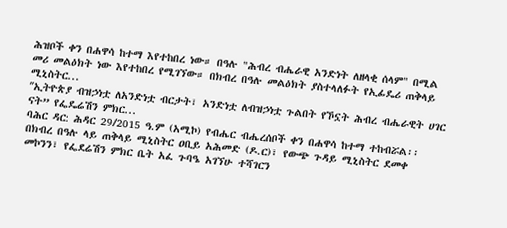ሕዝቦች ቀን በሐዋሳ ከተማ እየተከበረ ነው። በዓሉ "ሕብረ ብሔራዊ አንድነት ለዘላቂ ሰላም" በሚል መሪ መልዕክት ነው እየተከበረ የሚገኘው። በክብረ በዓሉ መልዕክት ያስተላለፉት የኢፊዴሪ ጠቅላይ ሚኒስትር...
ʺኢትዮጵያ ብዝኃነቷ ለአንድነቷ ብርታት፣ አንድነቷ ለብዝኃነቷ ጉልበት የኾኗት ሕብረ ብሔራዊት ሀገር ናት” የፌዴሬሽን ምክር...
ባሕር ዳር: ሕዳር 29/2015 ዓ.ም (አሚኮ) የብሔር ብሔረሰቦች ቀን በሐዋሳ ከተማ ተከብሯል፡፡ በክብረ በዓሉ ላይ ጠቅላይ ሚኒስትር ዐቢይ አሕመድ (ዶ.ር)፣ የውጭ ጉዳይ ሚኒስትር ደመቀ መኮንን፣ የፌደሬሽን ምክር ቤት አፈ ጉባዔ አገኘሁ ተሻገርን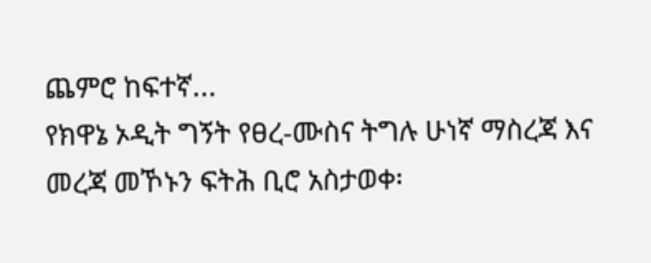ጨምሮ ከፍተኛ...
የክዋኔ ኦዲት ግኝት የፀረ-ሙስና ትግሉ ሁነኛ ማስረጃ እና መረጃ መኾኑን ፍትሕ ቢሮ አስታወቀ፡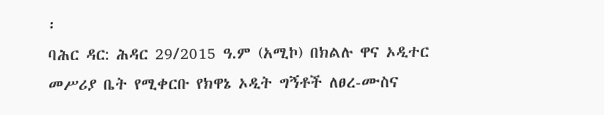፡
ባሕር ዳር: ሕዳር 29/2015 ዓ.ም (አሚኮ) በክልሉ ዋና ኦዲተር መሥሪያ ቤት የሚቀርቡ የክዋኔ ኦዲት ግኝቶች ለፀረ-ሙስና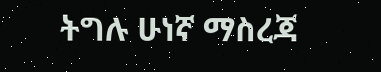ትግሉ ሁነኛ ማስረጃ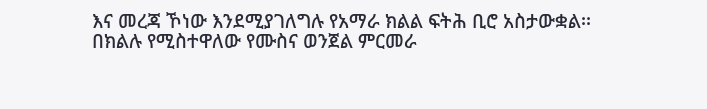እና መረጃ ኾነው እንደሚያገለግሉ የአማራ ክልል ፍትሕ ቢሮ አስታውቋል፡፡
በክልሉ የሚስተዋለው የሙስና ወንጀል ምርመራ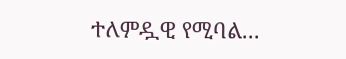ተለምዷዊ የሚባል...